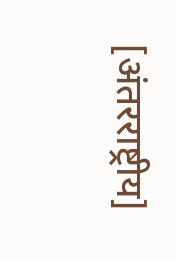[अंतरराष्ट्रीय]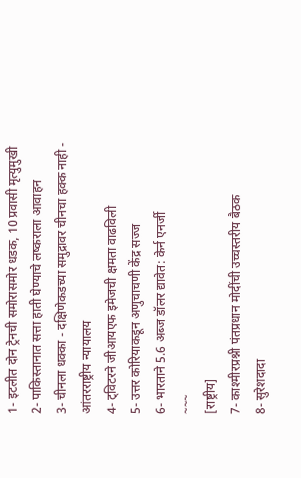1- इटलीत दोन ट्रेनची समोरासमोर धडक, 10 प्रवासी मृत्युमुखी
2- पाकिस्तानात सत्ता हाती घेण्याचे लष्कराला आवाहन
3- चीनला धक्का - दक्षिणेकडच्या समुद्रावर चीनचा हक्क नाही - आंतरराष्ट्रीय न्यायालय
4- ट्विटरने जीआयएफ इमेजची क्षमता वाढविली
5- उत्तर कोरियाकडून अणुचाचणी केंद्र सज्ज
6- भारताने 5.6 अब्ज डॉलर द्यावेत: केर्न एनर्जी
~~~
[राष्ट्रीय]
7- काश्मीरप्रश्नी पंतप्रधान मोदींची उच्चस्तरीय बैठक
8- सुरेशदादा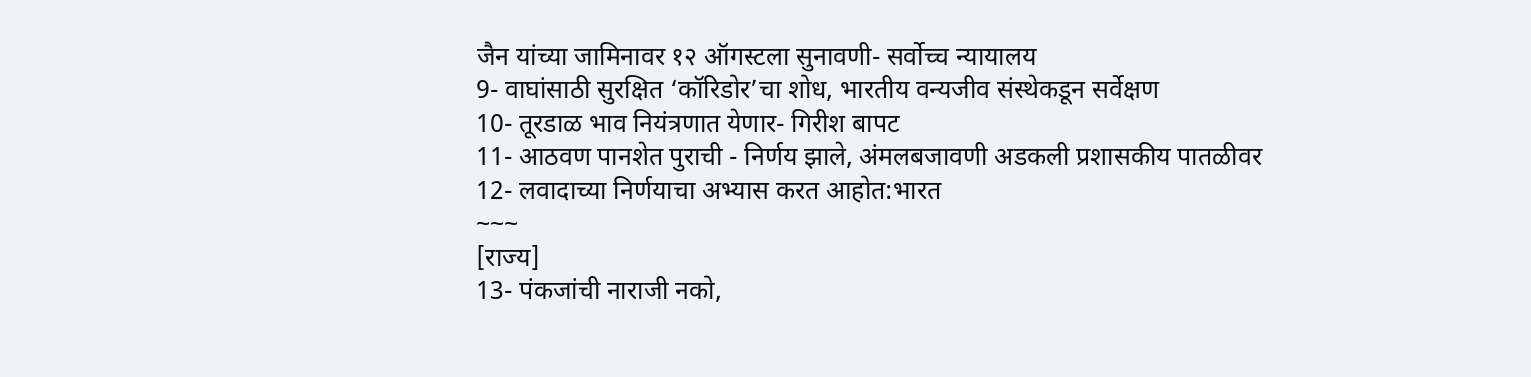जैन यांच्या जामिनावर १२ ऑगस्टला सुनावणी- सर्वोच्च न्यायालय
9- वाघांसाठी सुरक्षित ‘कॉरिडोर’चा शोध, भारतीय वन्यजीव संस्थेकडून सर्वेक्षण
10- तूरडाळ भाव नियंत्रणात येणार- गिरीश बापट
11- आठवण पानशेत पुराची - निर्णय झाले, अंमलबजावणी अडकली प्रशासकीय पातळीवर
12- लवादाच्या निर्णयाचा अभ्यास करत आहोत:भारत
~~~
[राज्य]
13- पंकजांची नाराजी नको,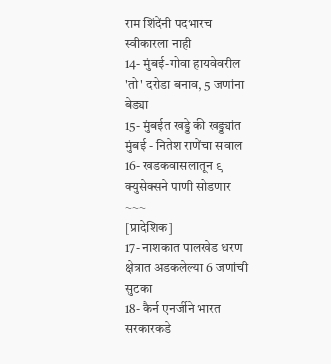राम शिंदेंनी पदभारच स्वीकारला नाही
14- मुंबई-गोवा हायवेवरील 'तो' दरोडा बनाव, 5 जणांना बेड्या
15- मुंबईत खड्डे की खड्ड्यांत मुंबई - नितेश राणेंचा सवाल
16- खडकवासलातून ९ क्युसेक्सने पाणी सोडणार
~~~
[प्रादेशिक]
17- नाशकात पालखेड धरण क्षेत्रात अडकलेल्या 6 जणांची सुटका
18- कैर्न एनर्जीने भारत सरकारकडे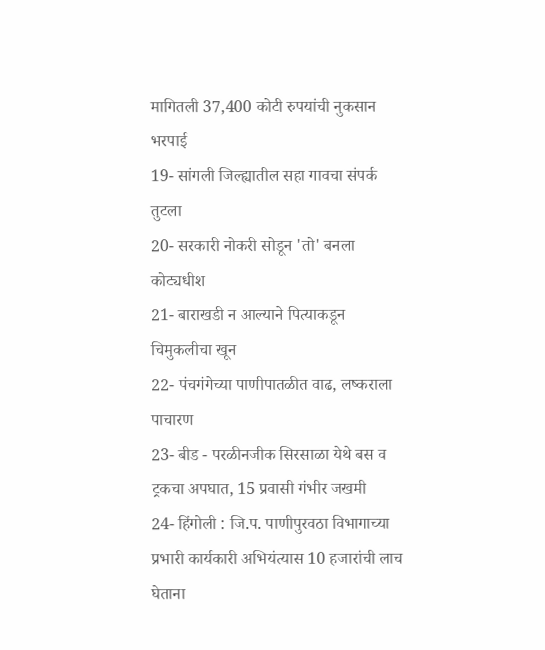मागितली 37,400 कोटी रुपयांची नुकसान भरपाई
19- सांगली जिल्ह्यातील सहा गावचा संपर्क तुटला
20- सरकारी नोकरी सोडून 'तो' बनला कोट्यधीश
21- बाराखडी न आल्याने पित्याकडून चिमुकलीचा खून
22- पंचगंगेच्या पाणीपातळीत वाढ, लष्कराला पाचारण
23- बीड - परळीनजीक सिरसाळा येथे बस व ट्रकचा अपघात, 15 प्रवासी गंभीर जखमी
24- हिंगोली : जि.प. पाणीपुरवठा विभागाच्या प्रभारी कार्यकारी अभियंत्यास 10 हजारांची लाच घेताना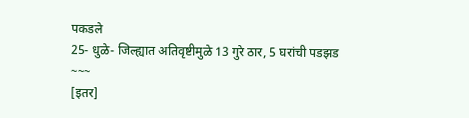पकडले
25- धुळे- जिल्ह्यात अतिवृष्टीमुळे 13 गुरे ठार, 5 घरांची पडझड
~~~
[इतर]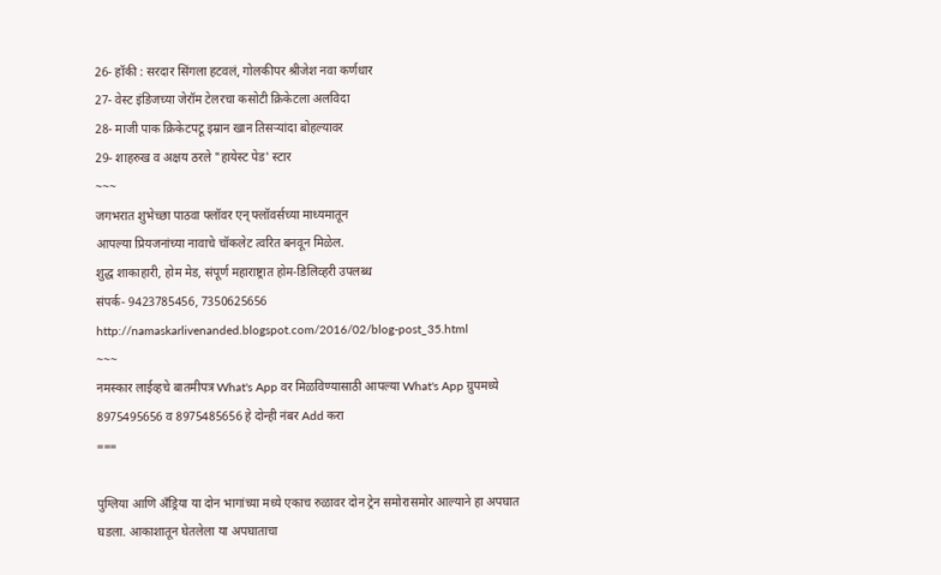26- हॉकी : सरदार सिंगला हटवलं, गोलकीपर श्रीजेश नवा कर्णधार
27- वेस्ट इंडिजच्या जेरॉम टेलरचा कसोटी क्रिकेटला अलविदा
28- माजी पाक क्रिकेटपटू इम्रान खान तिसऱ्यांदा बोहल्यावर
29- शाहरुख व अक्षय ठरले "हायेस्ट पेड' स्टार
~~~
जगभरात शुभेच्छा पाठवा फ्लॉवर एन् फ्लॉवर्सच्या माध्यमातून
आपल्या प्रियजनांच्या नावाचे चॉकलेट त्वरित बनवून मिळेल.
शुद्ध शाकाहारी, होम मेड, संपूर्ण महाराष्ट्रात होम-डिलिव्हरी उपलब्ध
संपर्क- 9423785456, 7350625656
http://namaskarlivenanded.blogspot.com/2016/02/blog-post_35.html
~~~
नमस्कार लाईव्हचे बातमीपत्र What's App वर मिळविण्यासाठी आपल्या What's App ग्रुपमध्ये 8975495656 व 8975485656 हे दोन्ही नंबर Add करा
===

पुग्लिया आणि अँड्रिया या दोन भागांच्या मध्ये एकाच रुळावर दोन ट्रेन समोरासमोर आल्याने हा अपघात घडला. आकाशातून घेतलेला या अपघाताचा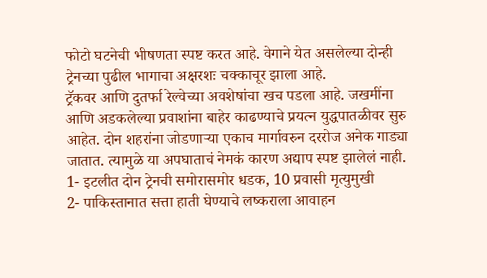फोटो घटनेची भीषणता स्पष्ट करत आहे. वेगाने येत असलेल्या दोन्ही ट्रेनच्या पुढील भागाचा अक्षरशः चक्काचूर झाला आहे.
ट्रॅकवर आणि दुतर्फा रेल्वेच्या अवशेषांचा खच पडला आहे. जखमींना आणि अडकलेल्या प्रवाशांना बाहेर काढण्याचे प्रयत्न युद्धपातळीवर सुरु आहेत. दोन शहरांना जोडणाऱ्या एकाच मार्गावरुन दररोज अनेक गाड्या जातात. त्यामुळे या अपघाताचं नेमकं कारण अद्याप स्पष्ट झालेलं नाही.
1- इटलीत दोन ट्रेनची समोरासमोर धडक, 10 प्रवासी मृत्युमुखी
2- पाकिस्तानात सत्ता हाती घेण्याचे लष्कराला आवाहन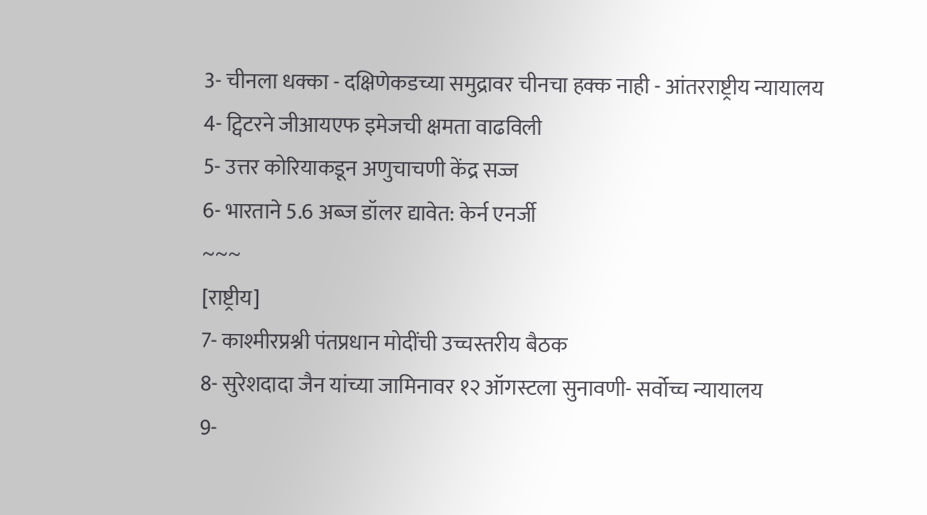3- चीनला धक्का - दक्षिणेकडच्या समुद्रावर चीनचा हक्क नाही - आंतरराष्ट्रीय न्यायालय
4- ट्विटरने जीआयएफ इमेजची क्षमता वाढविली
5- उत्तर कोरियाकडून अणुचाचणी केंद्र सज्ज
6- भारताने 5.6 अब्ज डॉलर द्यावेत: केर्न एनर्जी
~~~
[राष्ट्रीय]
7- काश्मीरप्रश्नी पंतप्रधान मोदींची उच्चस्तरीय बैठक
8- सुरेशदादा जैन यांच्या जामिनावर १२ ऑगस्टला सुनावणी- सर्वोच्च न्यायालय
9-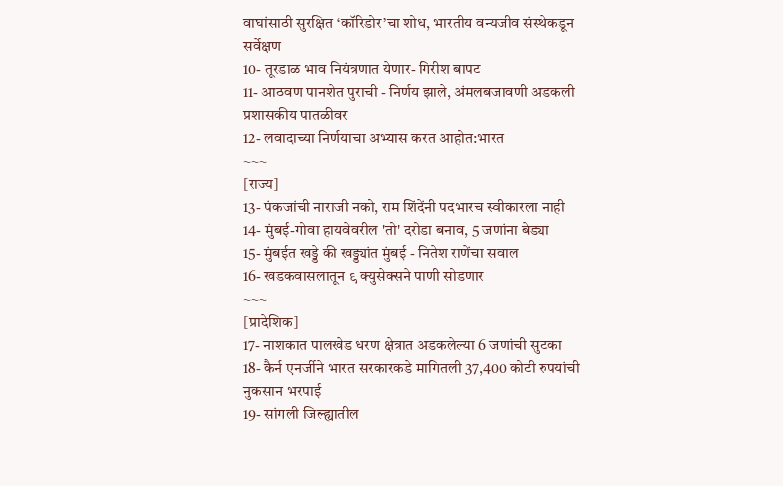वाघांसाठी सुरक्षित ‘कॉरिडोर’चा शोध, भारतीय वन्यजीव संस्थेकडून सर्वेक्षण
10- तूरडाळ भाव नियंत्रणात येणार- गिरीश बापट
11- आठवण पानशेत पुराची - निर्णय झाले, अंमलबजावणी अडकली प्रशासकीय पातळीवर
12- लवादाच्या निर्णयाचा अभ्यास करत आहोत:भारत
~~~
[राज्य]
13- पंकजांची नाराजी नको, राम शिंदेंनी पदभारच स्वीकारला नाही
14- मुंबई-गोवा हायवेवरील 'तो' दरोडा बनाव, 5 जणांना बेड्या
15- मुंबईत खड्डे की खड्ड्यांत मुंबई - नितेश राणेंचा सवाल
16- खडकवासलातून ९ क्युसेक्सने पाणी सोडणार
~~~
[प्रादेशिक]
17- नाशकात पालखेड धरण क्षेत्रात अडकलेल्या 6 जणांची सुटका
18- कैर्न एनर्जीने भारत सरकारकडे मागितली 37,400 कोटी रुपयांची नुकसान भरपाई
19- सांगली जिल्ह्यातील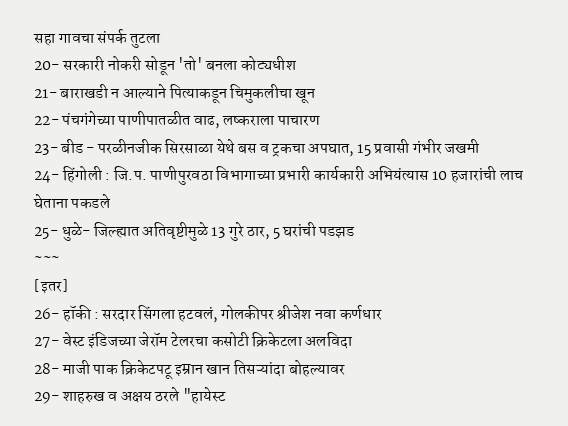सहा गावचा संपर्क तुटला
20- सरकारी नोकरी सोडून 'तो' बनला कोट्यधीश
21- बाराखडी न आल्याने पित्याकडून चिमुकलीचा खून
22- पंचगंगेच्या पाणीपातळीत वाढ, लष्कराला पाचारण
23- बीड - परळीनजीक सिरसाळा येथे बस व ट्रकचा अपघात, 15 प्रवासी गंभीर जखमी
24- हिंगोली : जि.प. पाणीपुरवठा विभागाच्या प्रभारी कार्यकारी अभियंत्यास 10 हजारांची लाच घेताना पकडले
25- धुळे- जिल्ह्यात अतिवृष्टीमुळे 13 गुरे ठार, 5 घरांची पडझड
~~~
[इतर]
26- हॉकी : सरदार सिंगला हटवलं, गोलकीपर श्रीजेश नवा कर्णधार
27- वेस्ट इंडिजच्या जेरॉम टेलरचा कसोटी क्रिकेटला अलविदा
28- माजी पाक क्रिकेटपटू इम्रान खान तिसऱ्यांदा बोहल्यावर
29- शाहरुख व अक्षय ठरले "हायेस्ट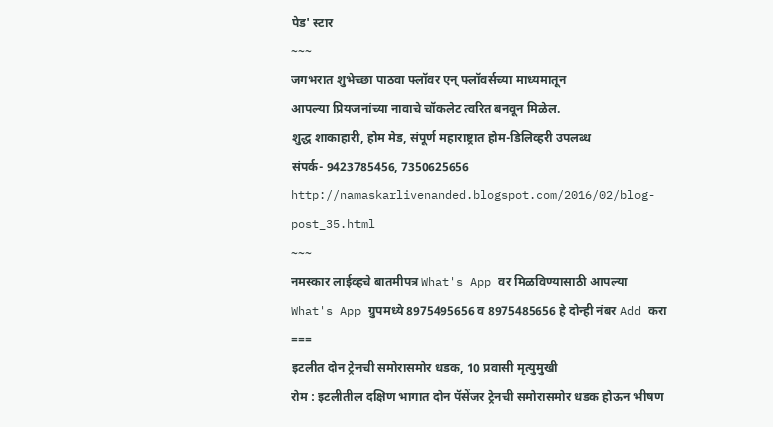पेड' स्टार
~~~
जगभरात शुभेच्छा पाठवा फ्लॉवर एन् फ्लॉवर्सच्या माध्यमातून
आपल्या प्रियजनांच्या नावाचे चॉकलेट त्वरित बनवून मिळेल.
शुद्ध शाकाहारी, होम मेड, संपूर्ण महाराष्ट्रात होम-डिलिव्हरी उपलब्ध
संपर्क- 9423785456, 7350625656
http://namaskarlivenanded.blogspot.com/2016/02/blog-post_35.html
~~~
नमस्कार लाईव्हचे बातमीपत्र What's App वर मिळविण्यासाठी आपल्या What's App ग्रुपमध्ये 8975495656 व 8975485656 हे दोन्ही नंबर Add करा
===
इटलीत दोन ट्रेनची समोरासमोर धडक, 10 प्रवासी मृत्युमुखी
रोम : इटलीतील दक्षिण भागात दोन पॅसेंजर ट्रेनची समोरासमोर धडक होऊन भीषण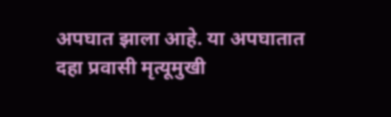अपघात झाला आहे. या अपघातात दहा प्रवासी मृत्यूमुखी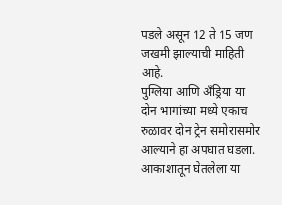पडले असून 12 ते 15 जण जखमी झाल्याची माहिती आहे.
पुग्लिया आणि अँड्रिया या दोन भागांच्या मध्ये एकाच रुळावर दोन ट्रेन समोरासमोर आल्याने हा अपघात घडला. आकाशातून घेतलेला या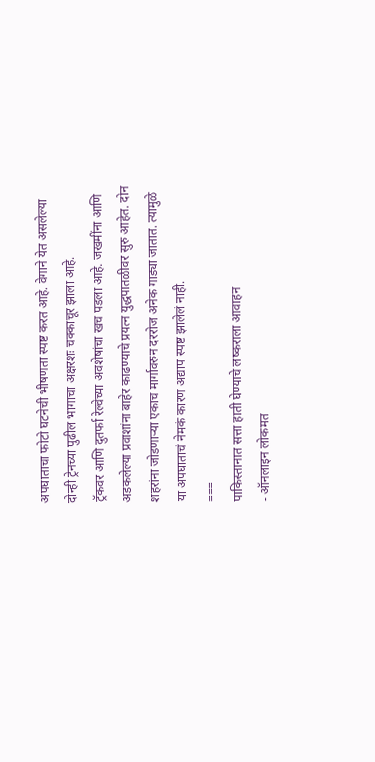अपघाताचा फोटो घटनेची भीषणता स्पष्ट करत आहे. वेगाने येत असलेल्या दोन्ही ट्रेनच्या पुढील भागाचा अक्षरशः चक्काचूर झाला आहे.
ट्रॅकवर आणि दुतर्फा रेल्वेच्या अवशेषांचा खच पडला आहे. जखमींना आणि अडकलेल्या प्रवाशांना बाहेर काढण्याचे प्रयत्न युद्धपातळीवर सुरु आहेत. दोन शहरांना जोडणाऱ्या एकाच मार्गावरुन दररोज अनेक गाड्या जातात. त्यामुळे या अपघाताचं नेमकं कारण अद्याप स्पष्ट झालेलं नाही.
===
पाकिस्तानात सत्ता हाती घेण्याचे लष्कराला आवाहन
- ऑनलाइन लोकमत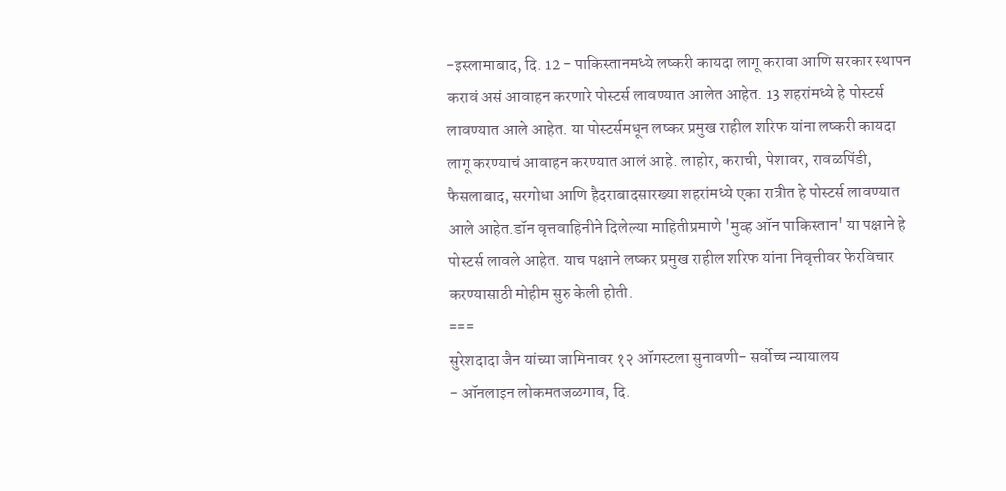-इस्लामाबाद, दि. 12 - पाकिस्तानमध्ये लष्करी कायदा लागू करावा आणि सरकार स्थापन करावं असं आवाहन करणारे पोस्टर्स लावण्यात आलेत आहेत. 13 शहरांमध्ये हे पोस्टर्स लावण्यात आले आहेत. या पोस्टर्समधून लष्कर प्रमुख राहील शरिफ यांना लष्करी कायदा लागू करण्याचं आवाहन करण्यात आलं आहे. लाहोर, कराची, पेशावर, रावळपिंडी, फैसलाबाद, सरगोधा आणि हैदराबादसारख्या शहरांमध्ये एका रात्रीत हे पोस्टर्स लावण्यात आले आहेत.डॉन वृत्तवाहिनीने दिलेल्या माहितीप्रमाणे 'मुव्ह ऑन पाकिस्तान' या पक्षाने हे पोस्टर्स लावले आहेत. याच पक्षाने लष्कर प्रमुख राहील शरिफ यांना निवृत्तीवर फेरविचार करण्यासाठी मोहीम सुरु केली होती.
===
सुरेशदादा जैन यांच्या जामिनावर १२ ऑगस्टला सुनावणी- सर्वोच्च न्यायालय
- ऑनलाइन लोकमतजळगाव, दि.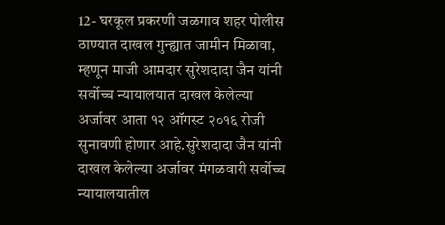12- घरकूल प्रकरणी जळगाव शहर पोलीस ठाण्यात दाखल गुन्ह्यात जामीन मिळावा, म्हणून माजी आमदार सुरेशदादा जैन यांनी सर्वोच्च न्यायालयात दाखल केलेल्या अर्जावर आता १२ ऑगस्ट २०१६ रोजी सुनावणी होणार आहे.सुरेशदादा जैन यांनी दाखल केलेल्या अर्जावर मंगळवारी सर्वोच्च न्यायालयातील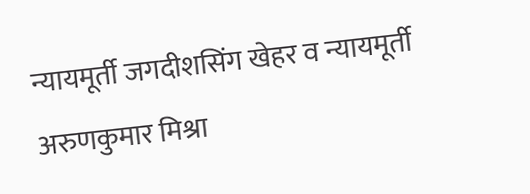न्यायमूर्ती जगदीशसिंग खेहर व न्यायमूर्ती अरुणकुमार मिश्रा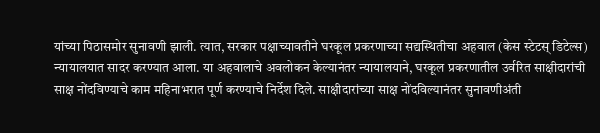यांच्या पिठासमोर सुनावणी झाली. त्यात, सरकार पक्षाच्यावतीने घरकूल प्रकरणाच्या सद्यस्थितीचा अहवाल (केस स्टेटस् डिटेल्स) न्यायालयात सादर करण्यात आला. या अहवालाचे अवलोकन केल्यानंतर न्यायालयाने, घरकूल प्रकरणातील उर्वरित साक्षीदारांची साक्ष नोंदविण्याचे काम महिनाभरात पूर्ण करण्याचे निर्देश दिले. साक्षीदारांच्या साक्ष नोंदविल्यानंतर सुनावणीअंती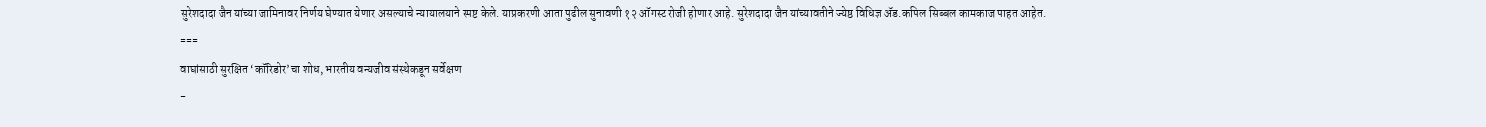सुरेशदादा जैन यांच्या जामिनावर निर्णय घेण्यात येणार असल्याचे न्यायालयाने स्पष्ट केले. याप्रकरणी आता पुढील सुनावणी १२ ऑगस्ट रोजी होणार आहे. सुरेशदादा जैन यांच्यावतीने ज्येष्ठ विधिज्ञ ॲड.कपिल सिब्बल कामकाज पाहत आहेत.
===
वाघांसाठी सुरक्षित ‘कॉरिडोर’चा शोध, भारतीय वन्यजीव संस्थेकडून सर्वेक्षण
-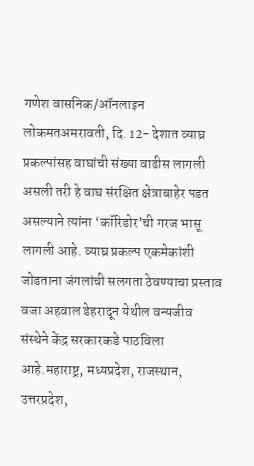गणेश वासनिक/ऑनलाइन लोकमतअमरावती, दि. 12- देशात व्याघ्र प्रकल्पांसह वाघांची संख्या वाढीस लागली असली तरी हे वाघ संरक्षित क्षेत्राबाहेर पडत असल्याने त्यांना ‘कॉरिडोर’ची गरज भासू लागली आहे. व्याघ्र प्रकल्प एकमेकांशी जोडताना जंगलांची सलगता ठेवण्याचा प्रस्ताव वजा अहवाल डेहरादून येथील वन्यजीव संस्थेने केंद्र सरकारकडे पाठविला आहे.महाराष्ट्र, मध्यप्रदेश, राजस्थान, उत्तरप्रदेश,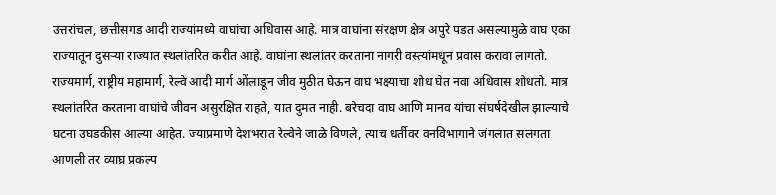उत्तरांचल, छत्तीसगड आदी राज्यांमध्ये वाघांचा अधिवास आहे. मात्र वाघांना संरक्षण क्षेत्र अपुरे पडत असल्यामुळे वाघ एका राज्यातून दुसऱ्या राज्यात स्थलांतरित करीत आहे. वाघांना स्थलांतर करताना नागरी वस्त्यांमधून प्रवास करावा लागतो. राज्यमार्ग, राष्ट्रीय महामार्ग, रेल्वे आदी मार्ग ओंलाडून जीव मुठीत घेऊन वाघ भक्ष्याचा शोध घेत नवा अधिवास शोधतो. मात्र स्थलांतरित करताना वाघांचे जीवन असुरक्षित राहते, यात दुमत नाही. बरेचदा वाघ आणि मानव यांचा संघर्षदेखील झाल्याचे घटना उघडकीस आल्या आहेत. ज्याप्रमाणे देशभरात रेल्वेने जाळे विणले, त्याच धर्तीवर वनविभागाने जंगलात सलगता आणली तर व्याघ्र प्रकल्प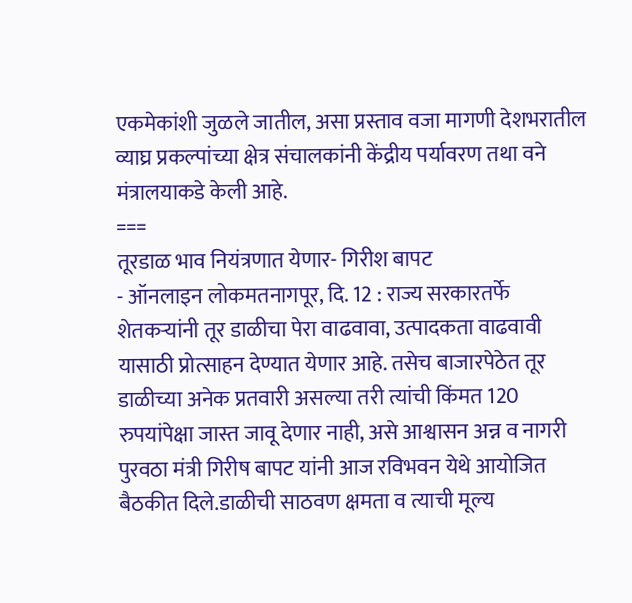एकमेकांशी जुळले जातील, असा प्रस्ताव वजा मागणी देशभरातील व्याघ्र प्रकल्पांच्या क्षेत्र संचालकांनी केंद्रीय पर्यावरण तथा वने मंत्रालयाकडे केली आहे.
===
तूरडाळ भाव नियंत्रणात येणार- गिरीश बापट
- ऑनलाइन लोकमतनागपूर, दि. 12 : राज्य सरकारतर्फे शेतकऱ्यांनी तूर डाळीचा पेरा वाढवावा, उत्पादकता वाढवावी यासाठी प्रोत्साहन देण्यात येणार आहे. तसेच बाजारपेठेत तूर डाळीच्या अनेक प्रतवारी असल्या तरी त्यांची किंमत 120 रुपयांपेक्षा जास्त जावू देणार नाही, असे आश्वासन अन्न व नागरी पुरवठा मंत्री गिरीष बापट यांनी आज रविभवन येथे आयोजित बैठकीत दिले.डाळीची साठवण क्षमता व त्याची मूल्य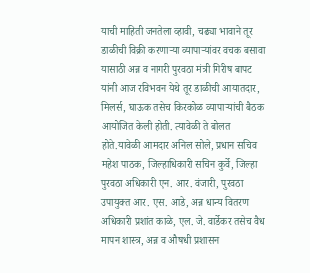याची माहिती जनतेला व्हावी, चढ्या भावाने तूर डाळीची विक्री करणाऱ्या व्यापाऱ्यांवर वचक बसावा यासाठी अन्न व नागरी पुरवठा मंत्री गिरीष बापट यांनी आज रविभवन येथे तूर डाळीची आयातदार, मिलर्स, घाऊक तसेच किरकोळ व्यापाऱ्यांची बैठक आयोजित केली होती. त्यावेळी ते बोलत होते.यावेळी आमदार अनिल सोले, प्रधान सचिव महेश पाठक, जिल्हाधिकारी सचिन कुर्वे, जिल्हा पुरवठा अधिकारी एन. आर. वंजारी, पुरवठा उपायुक्त आर. एस. आडे, अन्न धान्य वितरण अधिकारी प्रशांत काळे, एल. जे. वार्डेकर तसेच वैध मापन शास्त्र, अन्न व औषधी प्रशासन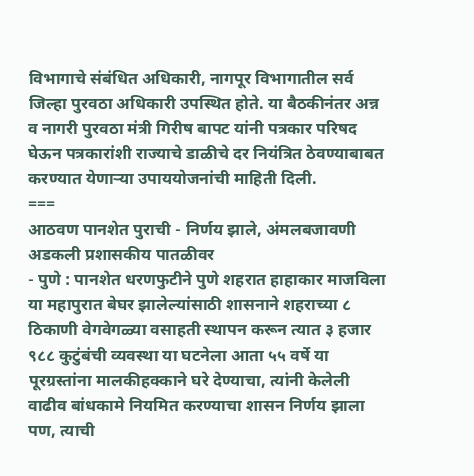विभागाचे संबंधित अधिकारी, नागपूर विभागातील सर्व जिल्हा पुरवठा अधिकारी उपस्थित होते. या बैठकीनंतर अन्न व नागरी पुरवठा मंत्री गिरीष बापट यांनी पत्रकार परिषद घेऊन पत्रकारांशी राज्याचे डाळीचे दर नियंत्रित ठेवण्याबाबत करण्यात येणाऱ्या उपाययोजनांची माहिती दिली.
===
आठवण पानशेत पुराची - निर्णय झाले, अंमलबजावणी अडकली प्रशासकीय पातळीवर
- पुणे : पानशेत धरणफुटीने पुणे शहरात हाहाकार माजविला या महापुरात बेघर झालेल्यांसाठी शासनाने शहराच्या ८ ठिकाणी वेगवेगळ्या वसाहती स्थापन करून त्यात ३ हजार ९८८ कुटुंबंची व्यवस्था या घटनेला आता ५५ वर्षे या पूरग्रस्तांना मालकीहक्काने घरे देण्याचा, त्यांनी केलेली वाढीव बांधकामे नियमित करण्याचा शासन निर्णय झाला पण, त्याची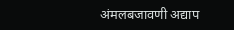अंमलबजावणी अद्याप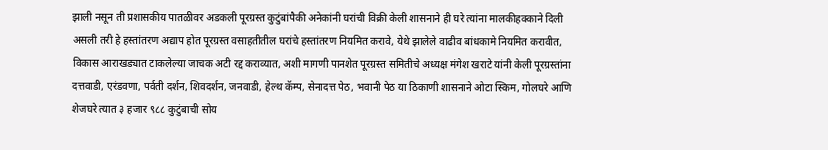झाली नसून ती प्रशासकीय पातळीवर अडकली पूरग्रस्त कुटुंबांपैकी अनेकांनी घरांची विक्री केली शासनाने ही घरे त्यांना मालकीहक्काने दिली असली तरी हे हस्तांतरण अद्याप होत पूरग्रस्त वसाहतीतील घरांचे हस्तांतरण नियमित करावे, येथे झालेले वाढीव बांधकामे नियमित करावीत, विकास आराखड्यात टाकलेल्या जाचक अटी रद्द कराव्यात, अशी मागणी पानशेत पूरग्रस्त समितीचे अध्यक्ष मंगेश खराटे यांनी केली पूरग्रस्तांना दत्तवाडी, एरंडवणा, पर्वती दर्शन, शिवदर्शन, जनवाडी, हेल्थ कॅम्प, सेनादत्त पेठ, भवानी पेठ या ठिकाणी शासनाने ओटा स्किम, गोलघरे आणि शेजघरे त्यात ३ हजार ९८८ कुटुंबाची सोय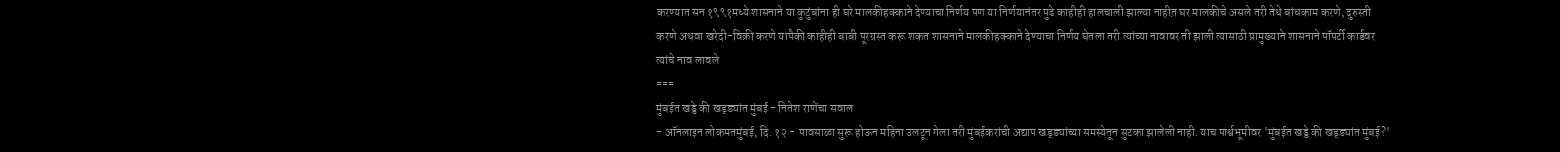करण्यात सन १९९१मध्ये शासनाने या कुटुंबांना ही घरे मालकीहक्काने देण्याचा निर्णय पण या निर्णयानंतर पुढे काहीही हालचाली झाल्या नाहीत़ घर मालकीचे असले तरी तेथे बांधकाम करणे, दुरुस्ती करणे अथवा खरेदी-विक्री करणे यापैकी काहीही बाबी पूरग्रस्त करू शकत शासनाने मालकीहक्काने देण्याचा निर्णय घेतला तरी त्यांच्या नावावर ती झाली त्यासाठी प्रामुख्याने शासनाने पॉपर्टी कार्डवर त्यांचे नाव लावले
===
मुंबईत खड्डे की खड्ड्यांत मुंबई - नितेश राणेंचा सवाल
- ऑनलाइन लोकमतमुंबई, दि. १२ - पावसाळा सुरू होऊन महिना उलटून गेला तरी मुंबईकरांची अद्याप खड्ड्यांच्या समस्येतून सुटका झालेली नाही. याच पार्श्वभूमीवर 'मुंबईत खड्डे की खड्ड्यांत मुंबई?'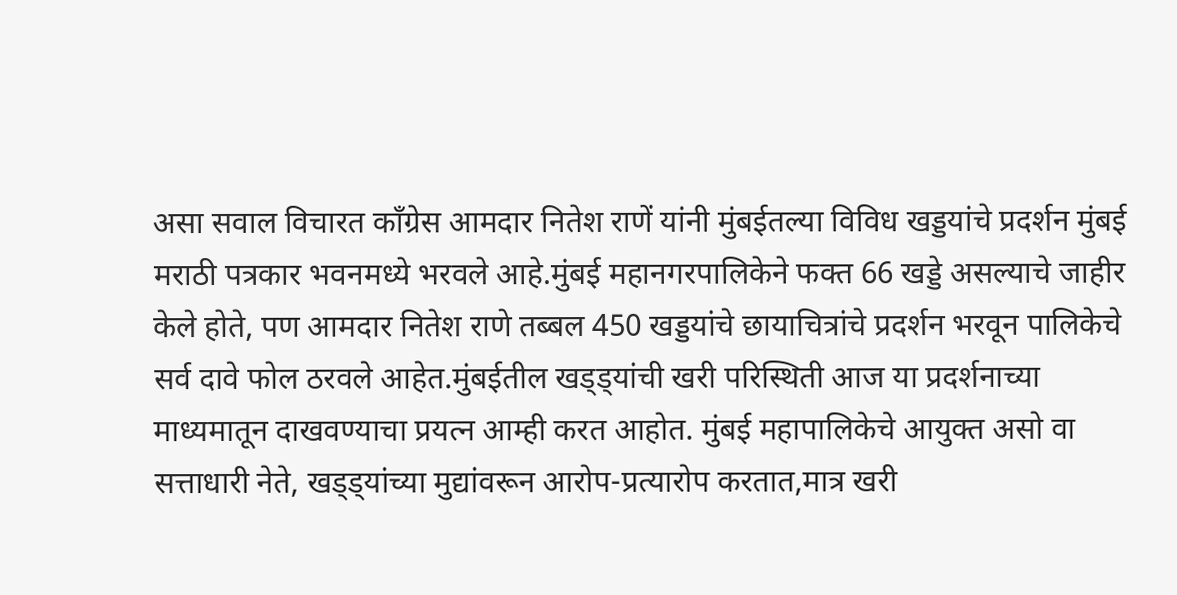असा सवाल विचारत काँग्रेस आमदार नितेश राणें यांनी मुंबईतल्या विविध खड्डयांचे प्रदर्शन मुंबई मराठी पत्रकार भवनमध्ये भरवले आहे.मुंबई महानगरपालिकेने फक्त 66 खड्डे असल्याचे जाहीर केले होते, पण आमदार नितेश राणे तब्बल 450 खड्डयांचे छायाचित्रांचे प्रदर्शन भरवून पालिकेचे सर्व दावे फोल ठरवले आहेत.मुंबईतील खड्ड्यांची खरी परिस्थिती आज या प्रदर्शनाच्या माध्यमातून दाखवण्याचा प्रयत्न आम्ही करत आहोत. मुंबई महापालिकेचे आयुक्त असो वा सत्ताधारी नेते, खड्ड्यांच्या मुद्यांवरून आरोप-प्रत्यारोप करतात,मात्र खरी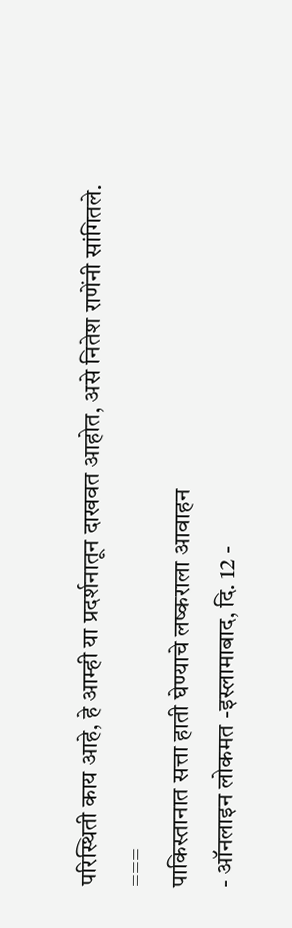परिस्थिती काय आहे, हे आम्ही या प्रदर्शनातून दाखवत आहोत, असे नितेश राणेंनी सांगितले.
===
पाकिस्तानात सत्ता हाती घेण्याचे लष्कराला आवाहन
- ऑनलाइन लोकमत -इस्लामाबाद, दि. 12 -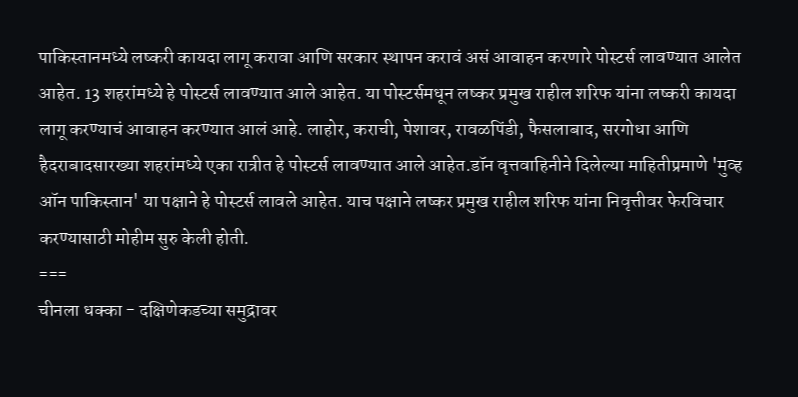पाकिस्तानमध्ये लष्करी कायदा लागू करावा आणि सरकार स्थापन करावं असं आवाहन करणारे पोस्टर्स लावण्यात आलेत आहेत. 13 शहरांमध्ये हे पोस्टर्स लावण्यात आले आहेत. या पोस्टर्समधून लष्कर प्रमुख राहील शरिफ यांना लष्करी कायदा लागू करण्याचं आवाहन करण्यात आलं आहे. लाहोर, कराची, पेशावर, रावळपिंडी, फैसलाबाद, सरगोधा आणि हैदराबादसारख्या शहरांमध्ये एका रात्रीत हे पोस्टर्स लावण्यात आले आहेत.डॉन वृत्तवाहिनीने दिलेल्या माहितीप्रमाणे 'मुव्ह ऑन पाकिस्तान' या पक्षाने हे पोस्टर्स लावले आहेत. याच पक्षाने लष्कर प्रमुख राहील शरिफ यांना निवृत्तीवर फेरविचार करण्यासाठी मोहीम सुरु केली होती.
===
चीनला धक्का - दक्षिणेकडच्या समुद्रावर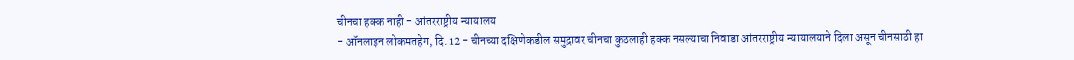चीनचा हक्क नाही - आंतरराष्ट्रीय न्यायालय
- ऑनलाइन लोकमतहेग, दि. 12 - चीनच्या दक्षिणेकडील समुद्रावर चीनचा कुठलाही हक्क नसल्याचा निवाडा आंतरराष्ट्रीय न्यायालयाने दिला असून चीनसाठी हा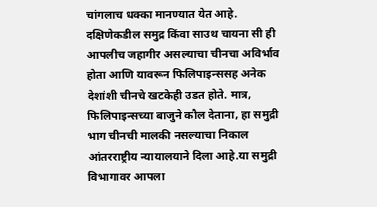चांगलाच धक्का मानण्यात येत आहे. दक्षिणेकडील समुद्र किंवा साउथ चायना सी ही आपलीच जहागीर असल्याचा चीनचा अविर्भाव होता आणि यावरून फिलिपाइन्ससह अनेक देशांशी चीनचे खटकेही उडत होते. मात्र, फिलिपाइन्सच्या बाजुने कौल देताना, हा समुद्री भाग चीनची मालकी नसल्याचा निकाल आंतरराष्ट्रीय न्यायालयाने दिला आहे.या समुद्री विभागावर आपला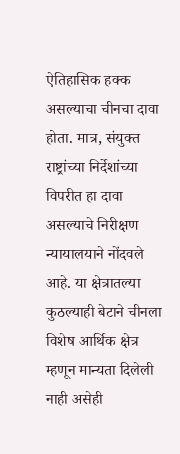ऐतिहासिक हक्क असल्याचा चीनचा दावा होता. मात्र, संयुक्त राष्ट्रांच्या निर्देशांच्या विपरीत हा दावा असल्याचे निरीक्षण न्यायालयाने नोंदवले आहे. या क्षेत्रातल्या कुठल्याही बेटाने चीनला विशेष आर्थिक क्षेत्र म्हणून मान्यता दिलेली नाही असेही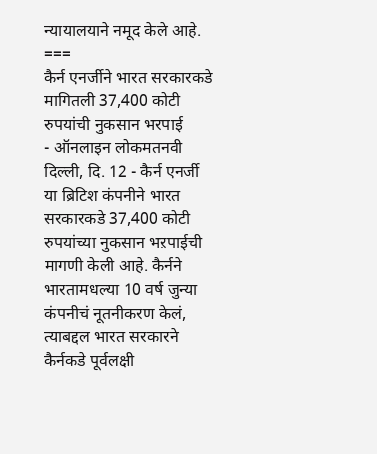न्यायालयाने नमूद केले आहे.
===
कैर्न एनर्जीने भारत सरकारकडे मागितली 37,400 कोटी रुपयांची नुकसान भरपाई
- ऑनलाइन लोकमतनवी दिल्ली, दि. 12 - कैर्न एनर्जी या ब्रिटिश कंपनीने भारत सरकारकडे 37,400 कोटी रुपयांच्या नुकसान भऱपाईची मागणी केली आहे. कैर्नने भारतामधल्या 10 वर्ष जुन्या कंपनीचं नूतनीकरण केलं, त्याबद्दल भारत सरकारने कैर्नकडे पूर्वलक्षी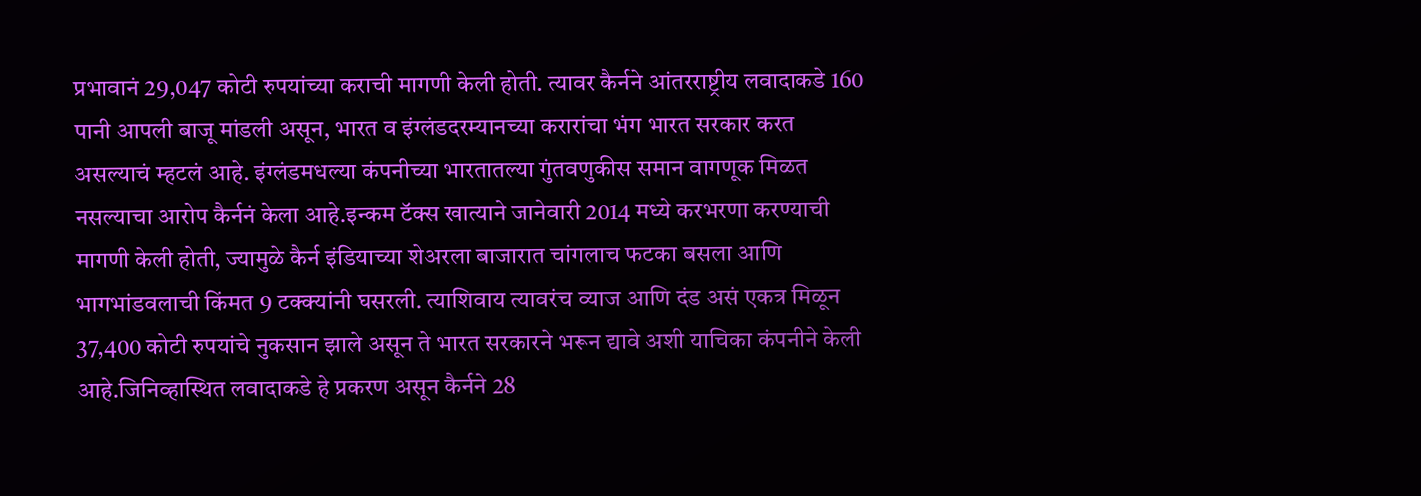प्रभावानं 29,047 कोटी रुपयांच्या कराची मागणी केली होती. त्यावर कैर्नने आंतरराष्ट्रीय लवादाकडे 160 पानी आपली बाजू मांडली असून, भारत व इंग्लंडदरम्यानच्या करारांचा भंग भारत सरकार करत असल्याचं म्हटलं आहे. इंग्लंडमधल्या कंपनीच्या भारतातल्या गुंतवणुकीस समान वागणूक मिळत नसल्याचा आरोप कैर्ननं केला आहे.इन्कम टॅक्स खात्याने जानेवारी 2014 मध्ये करभरणा करण्याची मागणी केली होती, ज्यामुळे कैर्न इंडियाच्या शेअरला बाजारात चांगलाच फटका बसला आणि भागभांडवलाची किंमत 9 टक्क्यांनी घसरली. त्याशिवाय त्यावरंच व्याज आणि दंड असं एकत्र मिळून 37,400 कोटी रुपयांचे नुकसान झाले असून ते भारत सरकारने भरून द्यावे अशी याचिका कंपनीने केली आहे.जिनिव्हास्थित लवादाकडे हे प्रकरण असून कैर्नने 28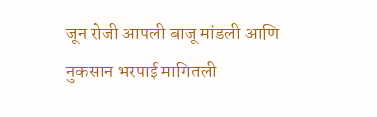जून रोजी आपली बाजू मांडली आणि नुकसान भरपाई मागितली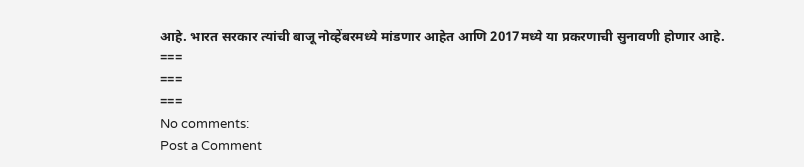आहे. भारत सरकार त्यांची बाजू नोव्हेंबरमध्ये मांडणार आहेत आणि 2017मध्ये या प्रकरणाची सुनावणी होणार आहे.
===
===
===
No comments:
Post a Comment